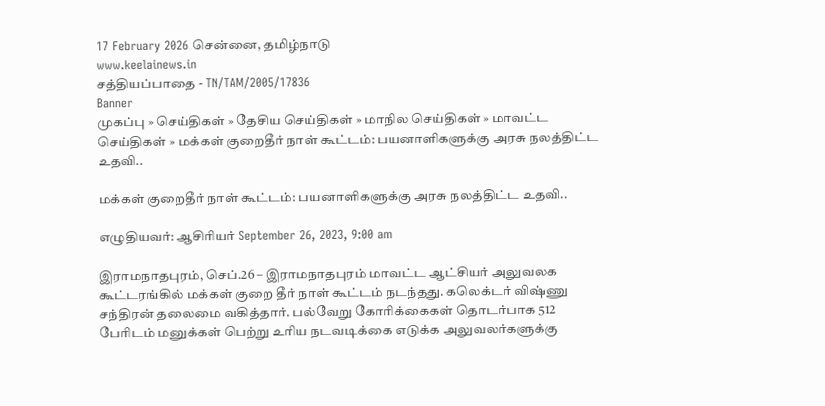17 February 2026 சென்னை, தமிழ்நாடு
www.keelainews.in
சத்தியப்பாதை - TN/TAM/2005/17836
Banner
முகப்பு » செய்திகள் » தேசிய செய்திகள் » மாநில செய்திகள் » மாவட்ட செய்திகள் » மக்கள் குறைதீர் நாள் கூட்டம்: பயனாளிகளுக்கு அரசு நலத்திட்ட உதவி..

மக்கள் குறைதீர் நாள் கூட்டம்: பயனாளிகளுக்கு அரசு நலத்திட்ட உதவி..

எழுதியவர்: ஆசிரியர் September 26, 2023, 9:00 am

இராமநாதபுரம், செப்.26 – இராமநாதபுரம் மாவட்ட ஆட்சியர் அலுவலக கூட்டரங்கில் மக்கள் குறை தீர் நாள் கூட்டம் நடந்தது. கலெக்டர் விஷ்ணு சந்திரன் தலைமை வகித்தார். பல்வேறு கோரிக்கைகள் தொடர்பாக 512 பேரிடம் மனுக்கள் பெற்று உரிய நடவடிக்கை எடுக்க அலுவலர்களுக்கு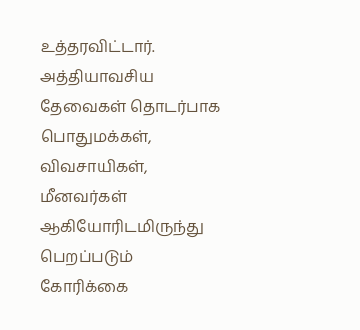உத்தரவிட்டார். அத்தியாவசிய தேவைகள் தொடர்பாக பொதுமக்கள், விவசாயிகள், மீனவர்கள் ஆகியோரிடமிருந்து பெறப்படும் கோரிக்கை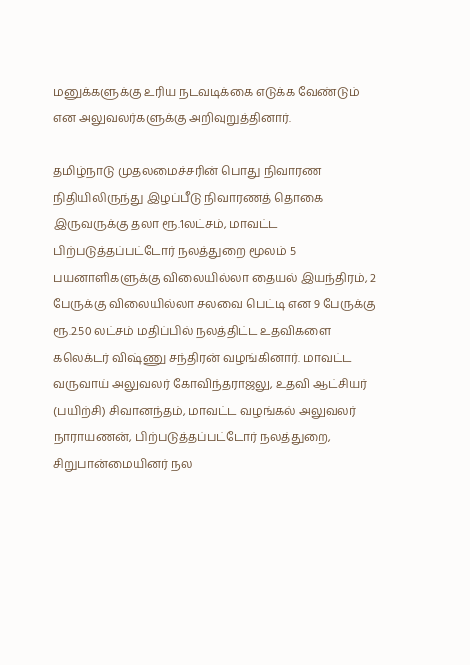மனுக்களுக்கு உரிய நடவடிக்கை எடுக்க வேண்டும் என அலுவலர்களுக்கு அறிவுறுத்தினார்.

தமிழ்நாடு முதலமைச்சரின் பொது நிவாரண நிதியிலிருந்து இழப்பீடு நிவாரணத் தொகை இருவருக்கு தலா ரூ.1லட்சம், மாவட்ட பிற்படுத்தப்பட்டோர் நலத்துறை மூலம் 5 பயனாளிகளுக்கு விலையில்லா தையல் இயந்திரம், 2 பேருக்கு விலையில்லா சலவை பெட்டி என 9 பேருக்கு ரூ.2.50 லட்சம் மதிப்பில் நலத்திட்ட உதவிகளை கலெக்டர் விஷ்ணு சந்திரன் வழங்கினார். மாவட்ட வருவாய் அலுவலர் கோவிந்தராஜலு, உதவி ஆட்சியர் (பயிற்சி) சிவானந்தம், மாவட்ட வழங்கல் அலுவலர் நாராயணன், பிற்படுத்தப்பட்டோர் நலத்துறை, சிறுபான்மையினர் நல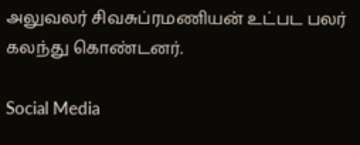அலுவலர் சிவசுப்ரமணியன் உட்பட பலர் கலந்து கொண்டனர்.

Social Media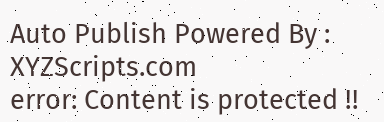Auto Publish Powered By : XYZScripts.com
error: Content is protected !!